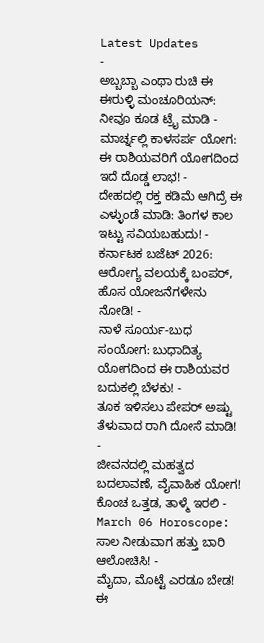Latest Updates
-
ಅಬ್ಬಬ್ಬಾ ಎಂಥಾ ರುಚಿ ಈ ಈರುಳ್ಳಿ ಮಂಚೂರಿಯನ್: ನೀವೂ ಕೂಡ ಟ್ರೈ ಮಾಡಿ -
ಮಾರ್ಚ್ನಲ್ಲಿ ಕಾಳಸರ್ಪ ಯೋಗ: ಈ ರಾಶಿಯವರಿಗೆ ಯೋಗದಿಂದ ಇದೆ ದೊಡ್ಡ ಲಾಭ! -
ದೇಹದಲ್ಲಿ ರಕ್ತ ಕಡಿಮೆ ಆಗಿದ್ರೆ ಈ ಎಳ್ಳುಂಡೆ ಮಾಡಿ: ತಿಂಗಳ ಕಾಲ ಇಟ್ಟು ಸವಿಯಬಹುದು! -
ಕರ್ನಾಟಕ ಬಜೆಟ್ 2026: ಆರೋಗ್ಯ ವಲಯಕ್ಕೆ ಬಂಪರ್, ಹೊಸ ಯೋಜನೆಗಳೇನು ನೋಡಿ! -
ನಾಳೆ ಸೂರ್ಯ-ಬುಧ ಸಂಯೋಗ: ಬುಧಾದಿತ್ಯ ಯೋಗದಿಂದ ಈ ರಾಶಿಯವರ ಬದುಕಲ್ಲಿ ಬೆಳಕು! -
ತೂಕ ಇಳಿಸಲು ಪೇಪರ್ ಅಷ್ಟು ತೆಳುವಾದ ರಾಗಿ ದೋಸೆ ಮಾಡಿ! -
ಜೀವನದಲ್ಲಿ ಮಹತ್ವದ ಬದಲಾವಣೆ, ವೈವಾಹಿಕ ಯೋಗ! ಕೊಂಚ ಒತ್ತಡ, ತಾಳ್ಮೆ ಇರಲಿ -
March 06 Horoscope: ಸಾಲ ನೀಡುವಾಗ ಹತ್ತು ಬಾರಿ ಆಲೋಚಿಸಿ! -
ಮೈದಾ, ಮೊಟ್ಟೆ ಎರಡೂ ಬೇಡ! ಈ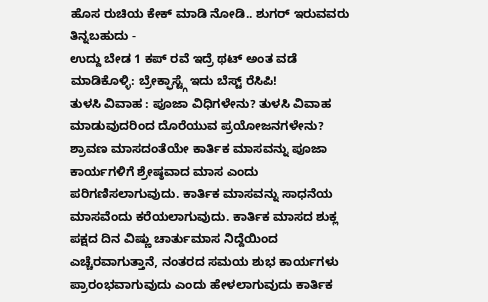ಹೊಸ ರುಚಿಯ ಕೇಕ್ ಮಾಡಿ ನೋಡಿ.. ಶುಗರ್ ಇರುವವರು ತಿನ್ನಬಹುದು -
ಉದ್ದು ಬೇಡ 1 ಕಪ್ ರವೆ ಇದ್ರೆ ಥಟ್ ಅಂತ ವಡೆ ಮಾಡಿಕೊಳ್ಳಿ: ಬ್ರೇಕ್ಫಾಸ್ಟ್ಗೆ ಇದು ಬೆಸ್ಟ್ ರೆಸಿಪಿ!
ತುಳಸಿ ವಿವಾಹ : ಪೂಜಾ ವಿಧಿಗಳೇನು? ತುಳಸಿ ವಿವಾಹ ಮಾಡುವುದರಿಂದ ದೊರೆಯುವ ಪ್ರಯೋಜನಗಳೇನು?
ಶ್ರಾವಣ ಮಾಸದಂತೆಯೇ ಕಾರ್ತಿಕ ಮಾಸವನ್ನು ಪೂಜಾ ಕಾರ್ಯಗಳಿಗೆ ಶ್ರೇಷ್ಠವಾದ ಮಾಸ ಎಂದು ಪರಿಗಣಿಸಲಾಗುವುದು. ಕಾರ್ತಿಕ ಮಾಸವನ್ನು ಸಾಧನೆಯ ಮಾಸವೆಂದು ಕರೆಯಲಾಗುವುದು. ಕಾರ್ತಿಕ ಮಾಸದ ಶುಕ್ಲ ಪಕ್ಷದ ದಿನ ವಿಷ್ಣು ಚಾರ್ತುಮಾಸ ನಿದ್ದೆಯಿಂದ ಎಚ್ಚೆರವಾಗುತ್ತಾನೆ, ನಂತರದ ಸಮಯ ಶುಭ ಕಾರ್ಯಗಳು ಪ್ರಾರಂಭವಾಗುವುದು ಎಂದು ಹೇಳಲಾಗುವುದು ಕಾರ್ತಿಕ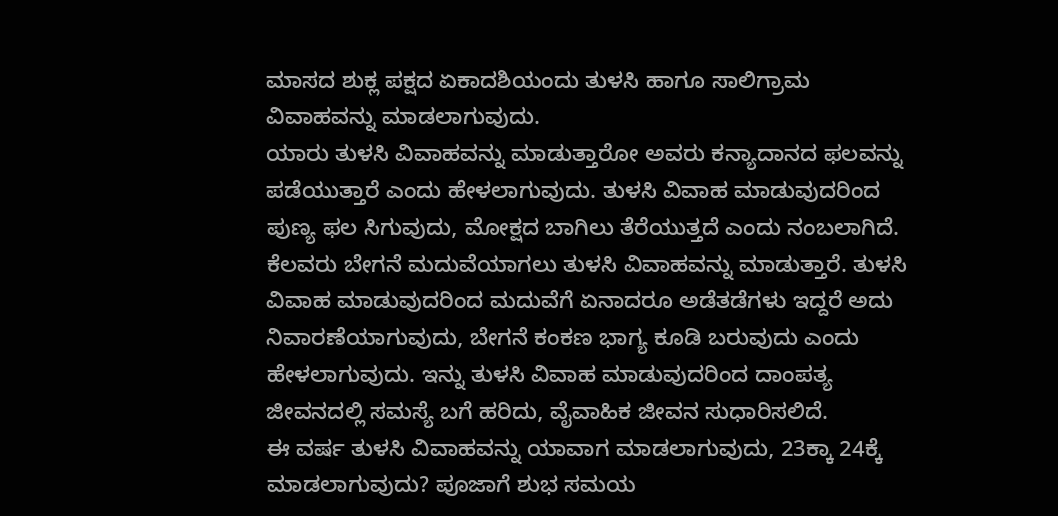ಮಾಸದ ಶುಕ್ಲ ಪಕ್ಷದ ಏಕಾದಶಿಯಂದು ತುಳಸಿ ಹಾಗೂ ಸಾಲಿಗ್ರಾಮ ವಿವಾಹವನ್ನು ಮಾಡಲಾಗುವುದು.
ಯಾರು ತುಳಸಿ ವಿವಾಹವನ್ನು ಮಾಡುತ್ತಾರೋ ಅವರು ಕನ್ಯಾದಾನದ ಫಲವನ್ನು ಪಡೆಯುತ್ತಾರೆ ಎಂದು ಹೇಳಲಾಗುವುದು. ತುಳಸಿ ವಿವಾಹ ಮಾಡುವುದರಿಂದ ಪುಣ್ಯ ಫಲ ಸಿಗುವುದು, ಮೋಕ್ಷದ ಬಾಗಿಲು ತೆರೆಯುತ್ತದೆ ಎಂದು ನಂಬಲಾಗಿದೆ. ಕೆಲವರು ಬೇಗನೆ ಮದುವೆಯಾಗಲು ತುಳಸಿ ವಿವಾಹವನ್ನು ಮಾಡುತ್ತಾರೆ. ತುಳಸಿ ವಿವಾಹ ಮಾಡುವುದರಿಂದ ಮದುವೆಗೆ ಏನಾದರೂ ಅಡೆತಡೆಗಳು ಇದ್ದರೆ ಅದು ನಿವಾರಣೆಯಾಗುವುದು, ಬೇಗನೆ ಕಂಕಣ ಭಾಗ್ಯ ಕೂಡಿ ಬರುವುದು ಎಂದು ಹೇಳಲಾಗುವುದು. ಇನ್ನು ತುಳಸಿ ವಿವಾಹ ಮಾಡುವುದರಿಂದ ದಾಂಪತ್ಯ ಜೀವನದಲ್ಲಿ ಸಮಸ್ಯೆ ಬಗೆ ಹರಿದು, ವೈವಾಹಿಕ ಜೀವನ ಸುಧಾರಿಸಲಿದೆ.
ಈ ವರ್ಷ ತುಳಸಿ ವಿವಾಹವನ್ನು ಯಾವಾಗ ಮಾಡಲಾಗುವುದು, 23ಕ್ಕಾ 24ಕ್ಕೆ ಮಾಡಲಾಗುವುದು? ಪೂಜಾಗೆ ಶುಭ ಸಮಯ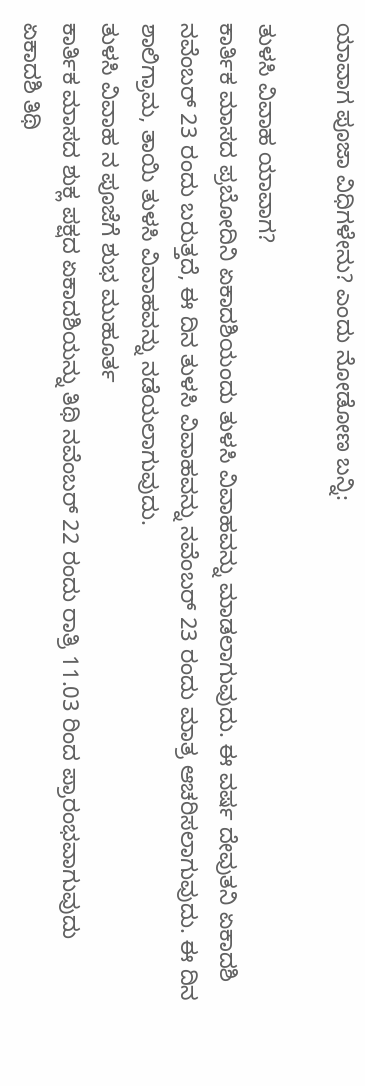ಯಾವಾಗ ಪೂಜಾ ವಿಧಿಗಳೇನು? ಎಂದು ನೋಡೋಣ ಬನ್ನಿ:

ತುಳಸಿ ವಿವಾಹ ಯಾವಾಗ?
ಕಾರ್ತಿಕ ಮಾಸದ ಪ್ರಬೋದಿನಿ ಏಕಾದಶಿಯಂದು ತುಳಸಿ ವಿವಾಹವನ್ನು ಮಾಡಲಾಗುವುದು. ಈ ವರ್ಷ ದೇವುತನಿ ಏಕಾದಶಿ ನವೆಂಬರ್ 23 ರಂದು ಬರುತ್ತದೆ, ಈ ದಿನ ತುಳಸಿ ವಿವಾಹವನ್ನು ನವೆಂಬರ್ 23 ರಂದು ಮಾತ್ರ ಆಚರಿಸಲಾಗುವುದು. ಈ ದಿನ ಶಾಲಿಗ್ರಾಮ, ತಾಯಿ ತುಳಸಿ ವಿವಾಹವನ್ನು ನಡೆಯಲಾಗುವುದು.
ತುಳಸಿ ವಿವಾಹ ನ ಪೂಜೆಗೆ ಶುಭ ಮುಹೂರ್ತ
ಕಾರ್ತಿಕ ಮಾಸದ ಶುಕ್ಲ ಪಕ್ಷದ ಏಕಾದಶಿಯನ್ನು ತಿಥಿ ನವೆಂಬರ್ 22 ರಂದು ರಾತ್ರಿ 11.03 ರಿಂದ ಪ್ರಾರಂಭವಾಗುವುದು
ಏಕಾದಶಿ ತಿಥಿ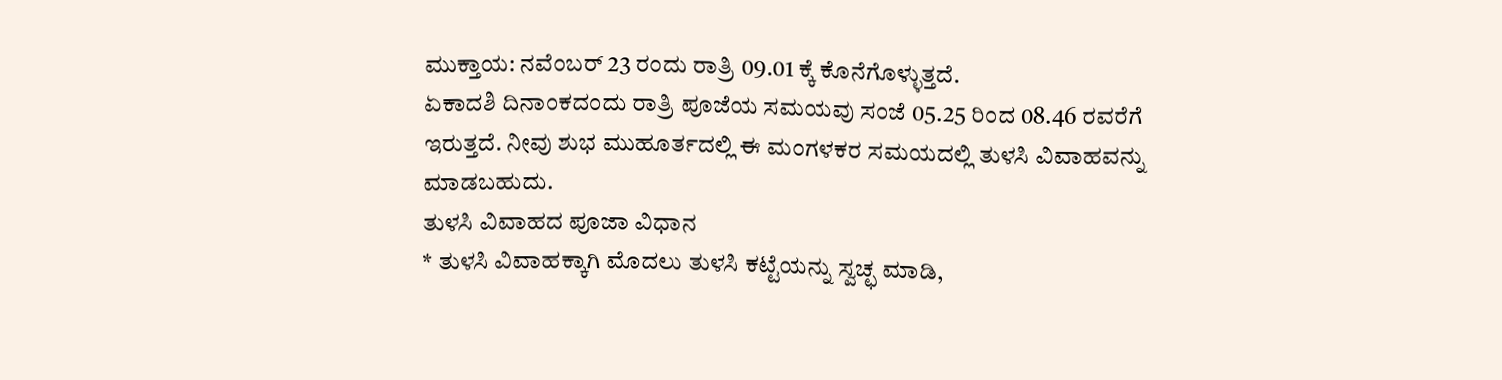ಮುಕ್ತಾಯ: ನವೆಂಬರ್ 23 ರಂದು ರಾತ್ರಿ 09.01 ಕ್ಕೆ ಕೊನೆಗೊಳ್ಳುತ್ತದೆ.
ಏಕಾದಶಿ ದಿನಾಂಕದಂದು ರಾತ್ರಿ ಪೂಜೆಯ ಸಮಯವು ಸಂಜೆ 05.25 ರಿಂದ 08.46 ರವರೆಗೆ ಇರುತ್ತದೆ. ನೀವು ಶುಭ ಮುಹೂರ್ತದಲ್ಲಿ ಈ ಮಂಗಳಕರ ಸಮಯದಲ್ಲಿ ತುಳಸಿ ವಿವಾಹವನ್ನು ಮಾಡಬಹುದು.
ತುಳಸಿ ವಿವಾಹದ ಪೂಜಾ ವಿಧಾನ
* ತುಳಸಿ ವಿವಾಹಕ್ಕಾಗಿ ಮೊದಲು ತುಳಸಿ ಕಟ್ಟೆಯನ್ನು ಸ್ವಚ್ಛ ಮಾಡಿ,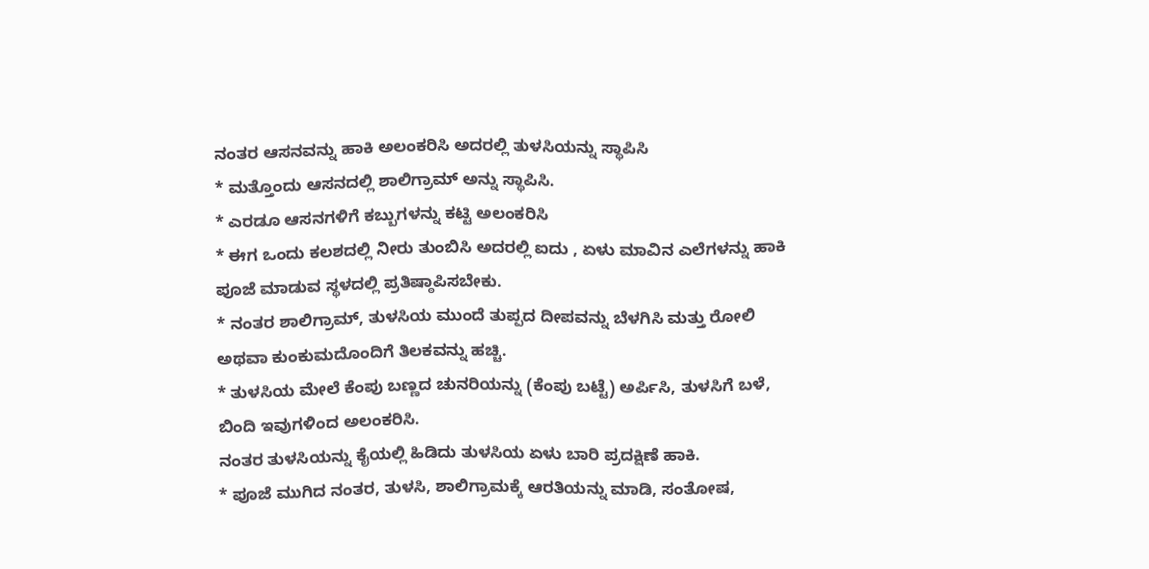ನಂತರ ಆಸನವನ್ನು ಹಾಕಿ ಅಲಂಕರಿಸಿ ಅದರಲ್ಲಿ ತುಳಸಿಯನ್ನು ಸ್ಥಾಪಿಸಿ
* ಮತ್ತೊಂದು ಆಸನದಲ್ಲಿ ಶಾಲಿಗ್ರಾಮ್ ಅನ್ನು ಸ್ಥಾಪಿಸಿ.
* ಎರಡೂ ಆಸನಗಳಿಗೆ ಕಬ್ಬುಗಳನ್ನು ಕಟ್ಟಿ ಅಲಂಕರಿಸಿ
* ಈಗ ಒಂದು ಕಲಶದಲ್ಲಿ ನೀರು ತುಂಬಿಸಿ ಅದರಲ್ಲಿ ಐದು , ಏಳು ಮಾವಿನ ಎಲೆಗಳನ್ನು ಹಾಕಿ ಪೂಜೆ ಮಾಡುವ ಸ್ಥಳದಲ್ಲಿ ಪ್ರತಿಷ್ಠಾಪಿಸಬೇಕು.
* ನಂತರ ಶಾಲಿಗ್ರಾಮ್, ತುಳಸಿಯ ಮುಂದೆ ತುಪ್ಪದ ದೀಪವನ್ನು ಬೆಳಗಿಸಿ ಮತ್ತು ರೋಲಿ ಅಥವಾ ಕುಂಕುಮದೊಂದಿಗೆ ತಿಲಕವನ್ನು ಹಚ್ಚಿ.
* ತುಳಸಿಯ ಮೇಲೆ ಕೆಂಪು ಬಣ್ಣದ ಚುನರಿಯನ್ನು (ಕೆಂಪು ಬಟ್ಟೆ) ಅರ್ಪಿಸಿ, ತುಳಸಿಗೆ ಬಳೆ, ಬಿಂದಿ ಇವುಗಳಿಂದ ಅಲಂಕರಿಸಿ.
ನಂತರ ತುಳಸಿಯನ್ನು ಕೈಯಲ್ಲಿ ಹಿಡಿದು ತುಳಸಿಯ ಏಳು ಬಾರಿ ಪ್ರದಕ್ಷಿಣೆ ಹಾಕಿ.
* ಪೂಜೆ ಮುಗಿದ ನಂತರ, ತುಳಸಿ, ಶಾಲಿಗ್ರಾಮಕ್ಕೆ ಆರತಿಯನ್ನು ಮಾಡಿ, ಸಂತೋಷ,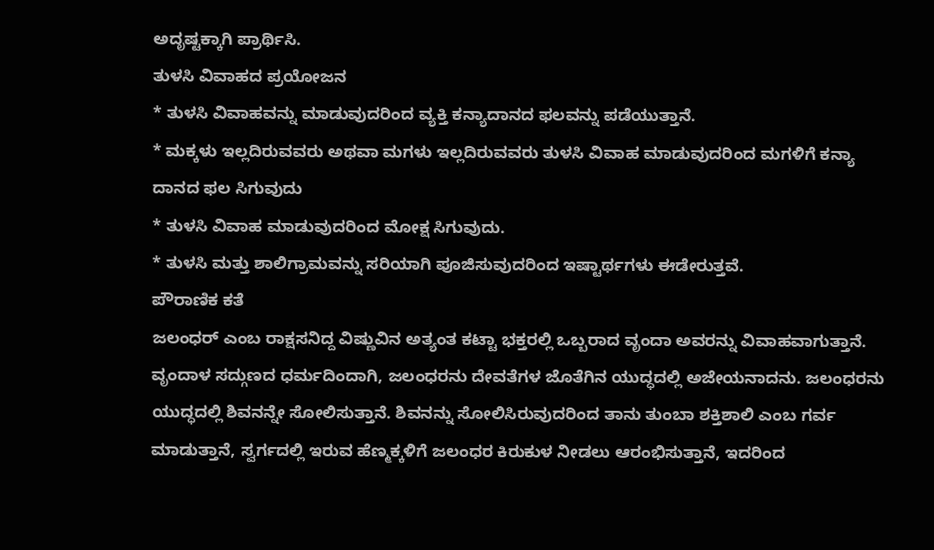ಅದೃಷ್ಟಕ್ಕಾಗಿ ಪ್ರಾರ್ಥಿಸಿ.
ತುಳಸಿ ವಿವಾಹದ ಪ್ರಯೋಜನ
* ತುಳಸಿ ವಿವಾಹವನ್ನು ಮಾಡುವುದರಿಂದ ವ್ಯಕ್ತಿ ಕನ್ಯಾದಾನದ ಫಲವನ್ನು ಪಡೆಯುತ್ತಾನೆ.
* ಮಕ್ಕಳು ಇಲ್ಲದಿರುವವರು ಅಥವಾ ಮಗಳು ಇಲ್ಲದಿರುವವರು ತುಳಸಿ ವಿವಾಹ ಮಾಡುವುದರಿಂದ ಮಗಳಿಗೆ ಕನ್ಯಾ ದಾನದ ಫಲ ಸಿಗುವುದು
* ತುಳಸಿ ವಿವಾಹ ಮಾಡುವುದರಿಂದ ಮೋಕ್ಷ ಸಿಗುವುದು.
* ತುಳಸಿ ಮತ್ತು ಶಾಲಿಗ್ರಾಮವನ್ನು ಸರಿಯಾಗಿ ಪೂಜಿಸುವುದರಿಂದ ಇಷ್ಟಾರ್ಥಗಳು ಈಡೇರುತ್ತವೆ.
ಪೌರಾಣಿಕ ಕತೆ
ಜಲಂಧರ್ ಎಂಬ ರಾಕ್ಷಸನಿದ್ದ ವಿಷ್ಣುವಿನ ಅತ್ಯಂತ ಕಟ್ಟಾ ಭಕ್ತರಲ್ಲಿ ಒಬ್ಬರಾದ ವೃಂದಾ ಅವರನ್ನು ವಿವಾಹವಾಗುತ್ತಾನೆ. ವೃಂದಾಳ ಸದ್ಗುಣದ ಧರ್ಮದಿಂದಾಗಿ, ಜಲಂಧರನು ದೇವತೆಗಳ ಜೊತೆಗಿನ ಯುದ್ಧದಲ್ಲಿ ಅಜೇಯನಾದನು. ಜಲಂಧರನು ಯುದ್ಧದಲ್ಲಿ ಶಿವನನ್ನೇ ಸೋಲಿಸುತ್ತಾನೆ. ಶಿವನನ್ನು ಸೋಲಿಸಿರುವುದರಿಂದ ತಾನು ತುಂಬಾ ಶಕ್ತಿಶಾಲಿ ಎಂಬ ಗರ್ವ ಮಾಡುತ್ತಾನೆ, ಸ್ವರ್ಗದಲ್ಲಿ ಇರುವ ಹೆಣ್ಮಕ್ಕಳಿಗೆ ಜಲಂಧರ ಕಿರುಕುಳ ನೀಡಲು ಆರಂಭಿಸುತ್ತಾನೆ, ಇದರಿಂದ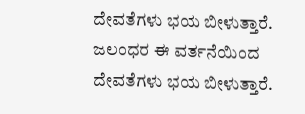ದೇವತೆಗಳು ಭಯ ಬೀಳುತ್ತಾರೆ. ಜಲಂಧರ ಈ ವರ್ತನೆಯಿಂದ ದೇವತೆಗಳು ಭಯ ಬೀಳುತ್ತಾರೆ.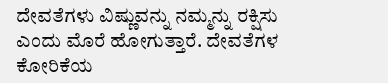ದೇವತೆಗಳು ವಿಷ್ಣುವನ್ನು ನಮ್ಮನ್ನು ರಕ್ಷಿಸು ಎಂದು ಮೊರೆ ಹೋಗುತ್ತಾರೆ. ದೇವತೆಗಳ ಕೋರಿಕೆಯ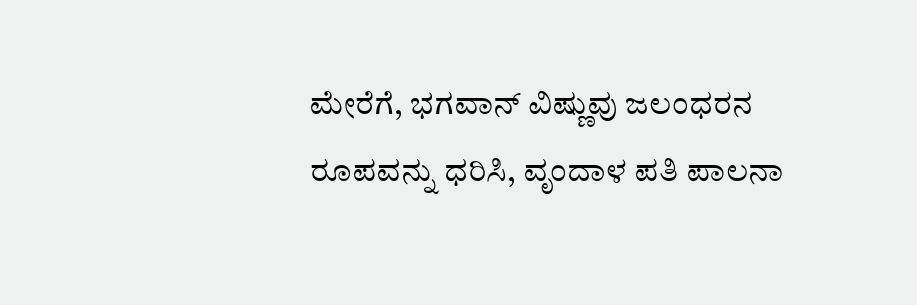ಮೇರೆಗೆ, ಭಗವಾನ್ ವಿಷ್ಣುವು ಜಲಂಧರನ ರೂಪವನ್ನು ಧರಿಸಿ, ವೃಂದಾಳ ಪತಿ ಪಾಲನಾ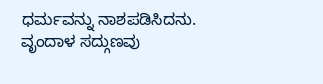ಧರ್ಮವನ್ನು ನಾಶಪಡಿಸಿದನು.
ವೃಂದಾಳ ಸದ್ಗುಣವು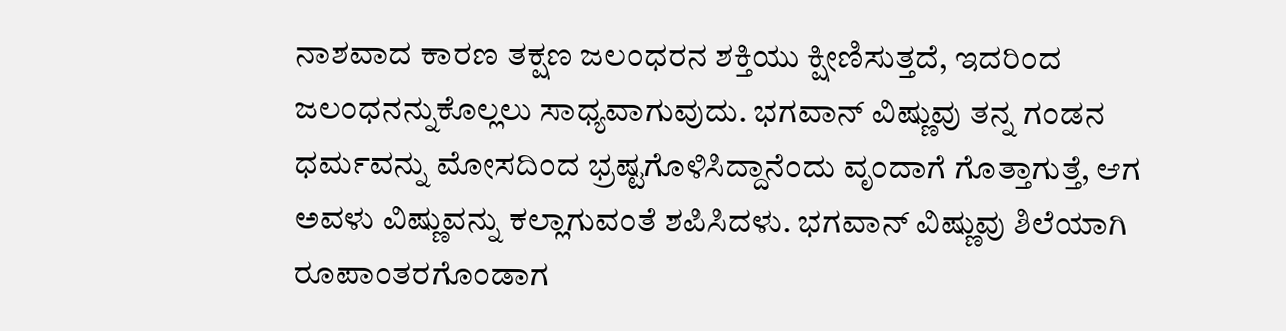ನಾಶವಾದ ಕಾರಣ ತಕ್ಷಣ ಜಲಂಧರನ ಶಕ್ತಿಯು ಕ್ಷೀಣಿಸುತ್ತದೆ, ಇದರಿಂದ ಜಲಂಧನನ್ನುಕೊಲ್ಲಲು ಸಾಧ್ಯವಾಗುವುದು. ಭಗವಾನ್ ವಿಷ್ಣುವು ತನ್ನ ಗಂಡನ ಧರ್ಮವನ್ನು ಮೋಸದಿಂದ ಭ್ರಷ್ಟಗೊಳಿಸಿದ್ದಾನೆಂದು ವೃಂದಾಗೆ ಗೊತ್ತಾಗುತ್ತೆ, ಆಗ ಅವಳು ವಿಷ್ಣುವನ್ನು ಕಲ್ಲಾಗುವಂತೆ ಶಪಿಸಿದಳು. ಭಗವಾನ್ ವಿಷ್ಣುವು ಶಿಲೆಯಾಗಿ ರೂಪಾಂತರಗೊಂಡಾಗ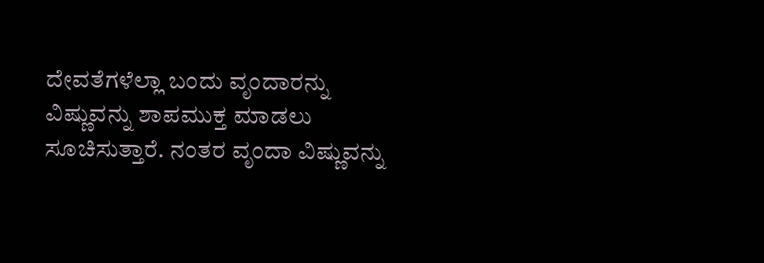ದೇವತೆಗಳೆಲ್ಲಾ ಬಂದು ವೃಂದಾರನ್ನು ವಿಷ್ಣುವನ್ನು ಶಾಪಮುಕ್ತ ಮಾಡಲು ಸೂಚಿಸುತ್ತಾರೆ. ನಂತರ ವೃಂದಾ ವಿಷ್ಣುವನ್ನು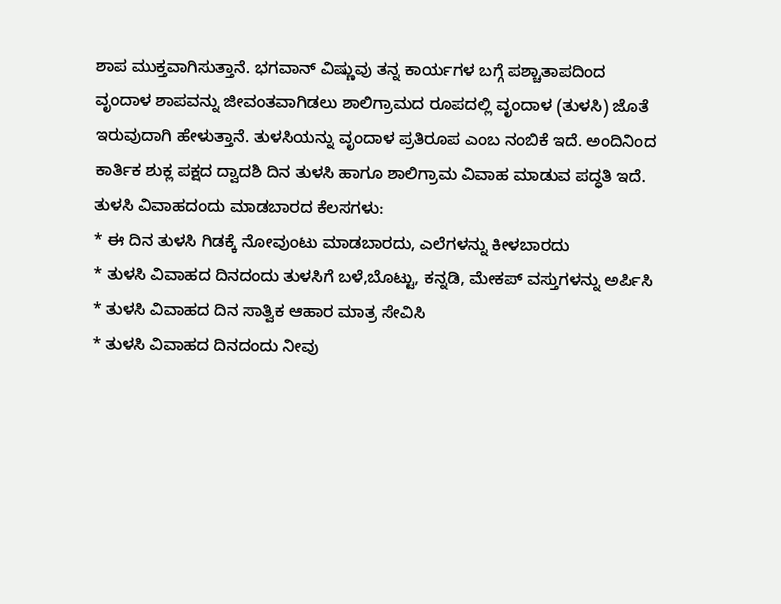ಶಾಪ ಮುಕ್ತವಾಗಿಸುತ್ತಾನೆ. ಭಗವಾನ್ ವಿಷ್ಣುವು ತನ್ನ ಕಾರ್ಯಗಳ ಬಗ್ಗೆ ಪಶ್ಚಾತಾಪದಿಂದ ವೃಂದಾಳ ಶಾಪವನ್ನು ಜೀವಂತವಾಗಿಡಲು ಶಾಲಿಗ್ರಾಮದ ರೂಪದಲ್ಲಿ ವೃಂದಾಳ (ತುಳಸಿ) ಜೊತೆ ಇರುವುದಾಗಿ ಹೇಳುತ್ತಾನೆ. ತುಳಸಿಯನ್ನು ವೃಂದಾಳ ಪ್ರತಿರೂಪ ಎಂಬ ನಂಬಿಕೆ ಇದೆ. ಅಂದಿನಿಂದ ಕಾರ್ತಿಕ ಶುಕ್ಲ ಪಕ್ಷದ ದ್ವಾದಶಿ ದಿನ ತುಳಸಿ ಹಾಗೂ ಶಾಲಿಗ್ರಾಮ ವಿವಾಹ ಮಾಡುವ ಪದ್ಧತಿ ಇದೆ.
ತುಳಸಿ ವಿವಾಹದಂದು ಮಾಡಬಾರದ ಕೆಲಸಗಳು:
* ಈ ದಿನ ತುಳಸಿ ಗಿಡಕ್ಕೆ ನೋವುಂಟು ಮಾಡಬಾರದು, ಎಲೆಗಳನ್ನು ಕೀಳಬಾರದು
* ತುಳಸಿ ವಿವಾಹದ ದಿನದಂದು ತುಳಸಿಗೆ ಬಳೆ,ಬೊಟ್ಟು, ಕನ್ನಡಿ, ಮೇಕಪ್ ವಸ್ತುಗಳನ್ನು ಅರ್ಪಿಸಿ
* ತುಳಸಿ ವಿವಾಹದ ದಿನ ಸಾತ್ವಿಕ ಆಹಾರ ಮಾತ್ರ ಸೇವಿಸಿ
* ತುಳಸಿ ವಿವಾಹದ ದಿನದಂದು ನೀವು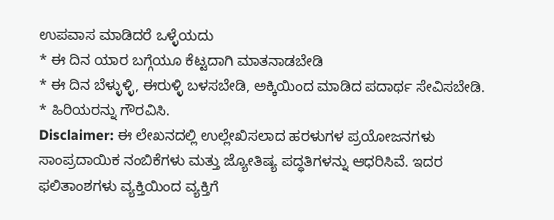ಉಪವಾಸ ಮಾಡಿದರೆ ಒಳ್ಳೆಯದು
* ಈ ದಿನ ಯಾರ ಬಗ್ಗೆಯೂ ಕೆಟ್ಟದಾಗಿ ಮಾತನಾಡಬೇಡಿ
* ಈ ದಿನ ಬೆಳ್ಳುಳ್ಳಿ, ಈರುಳ್ಳಿ ಬಳಸಬೇಡಿ, ಅಕ್ಕಿಯಿಂದ ಮಾಡಿದ ಪದಾರ್ಥ ಸೇವಿಸಬೇಡಿ.
* ಹಿರಿಯರನ್ನು ಗೌರವಿಸಿ.
Disclaimer: ಈ ಲೇಖನದಲ್ಲಿ ಉಲ್ಲೇಖಿಸಲಾದ ಹರಳುಗಳ ಪ್ರಯೋಜನಗಳು ಸಾಂಪ್ರದಾಯಿಕ ನಂಬಿಕೆಗಳು ಮತ್ತು ಜ್ಯೋತಿಷ್ಯ ಪದ್ಧತಿಗಳನ್ನು ಆಧರಿಸಿವೆ. ಇದರ ಫಲಿತಾಂಶಗಳು ವ್ಯಕ್ತಿಯಿಂದ ವ್ಯಕ್ತಿಗೆ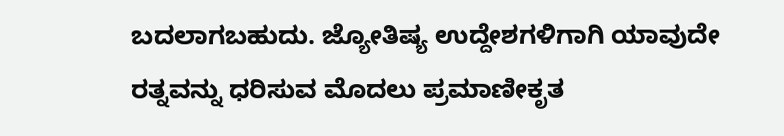ಬದಲಾಗಬಹುದು. ಜ್ಯೋತಿಷ್ಯ ಉದ್ದೇಶಗಳಿಗಾಗಿ ಯಾವುದೇ ರತ್ನವನ್ನು ಧರಿಸುವ ಮೊದಲು ಪ್ರಮಾಣೀಕೃತ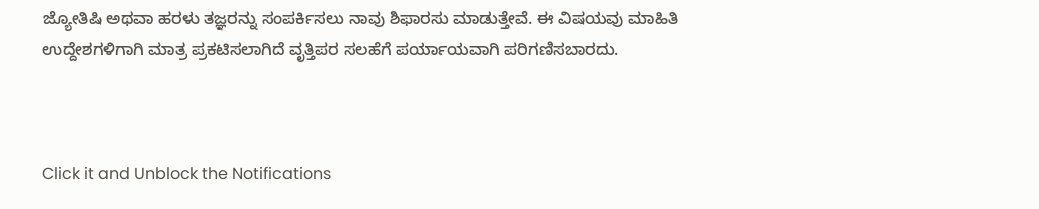ಜ್ಯೋತಿಷಿ ಅಥವಾ ಹರಳು ತಜ್ಞರನ್ನು ಸಂಪರ್ಕಿಸಲು ನಾವು ಶಿಫಾರಸು ಮಾಡುತ್ತೇವೆ. ಈ ವಿಷಯವು ಮಾಹಿತಿ ಉದ್ದೇಶಗಳಿಗಾಗಿ ಮಾತ್ರ ಪ್ರಕಟಿಸಲಾಗಿದೆ ವೃತ್ತಿಪರ ಸಲಹೆಗೆ ಪರ್ಯಾಯವಾಗಿ ಪರಿಗಣಿಸಬಾರದು.



Click it and Unblock the Notifications